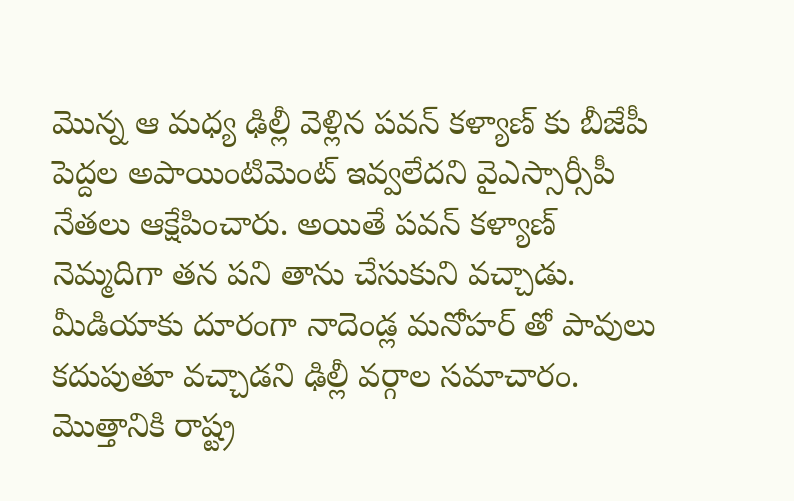మొన్న ఆ మధ్య ఢిల్లీ వెళ్లిన పవన్ కళ్యాణ్ కు బీజేపీ పెద్దల అపాయింటిమెంట్ ఇవ్వలేదని వైఎస్సార్సీపీ నేతలు ఆక్షేపించారు. అయితే పవన్ కళ్యాణ్ నెమ్మదిగా తన పని తాను చేసుకుని వచ్చాడు. మీడియాకు దూరంగా నాదెండ్ల మనోహర్ తో పావులు కదుపుతూ వచ్చాడని ఢిల్లీ వర్గాల సమాచారం. మొత్తానికి రాష్ట్ర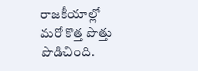రాజకీయాల్లో మరో కొత్త పొత్తు పొడిచింది.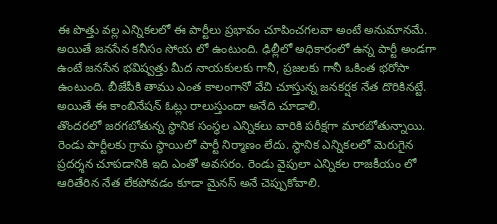ఈ పొత్తు వల్ల ఎన్నికలలో ఈ పార్టీలు ప్రభావం చూపించగలవా అంటే అనుమానమే. అయితే జనసేన కనీసం సోయ లో ఉంటుంది. ఢిల్లీలో అధికారంలో ఉన్న పార్టీ అండగా ఉంటే జనసేన భవిష్వత్తు మీద నాయకులకు గానీ, ప్రజలకు గానీ ఒకింత భరోసా ఉంటుంది. బీజేపీకి తాము ఎంత కాలంగానో వేచి చూస్తున్న జనకర్షక నేత దొరికినట్టే. అయితే ఈ కాంబినేషన్ ఓట్లు రాలుస్తుందా అనేది చూడాలి.
తొందరలో జరగబోతున్న స్థానిక సంస్థల ఎన్నికలు వారికి పరీక్షగా మారబోతున్నాయి. రెండు పార్టీలకు గ్రామ స్థాయిలో పార్టీ నిర్మాణం లేదు. స్థానిక ఎన్నికలలో మెరుగైన ప్రదర్శన చూపడానికి ఇది ఎంతో అవసరం. రెండు వైపులా ఎన్నికల రాజకీయం లో ఆరితేరిన నేత లేకపోవడం కూడా మైనస్ అనే చెప్పుకోవాలి.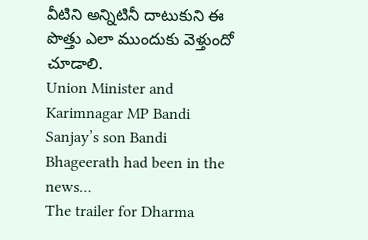వీటిని అన్నిటినీ దాటుకుని ఈ పొత్తు ఎలా ముందుకు వెళ్తుందో చూడాలి.
Union Minister and Karimnagar MP Bandi Sanjay’s son Bandi Bhageerath had been in the news…
The trailer for Dharma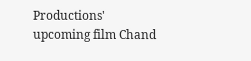Productions' upcoming film Chand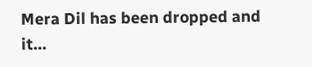Mera Dil has been dropped and it…